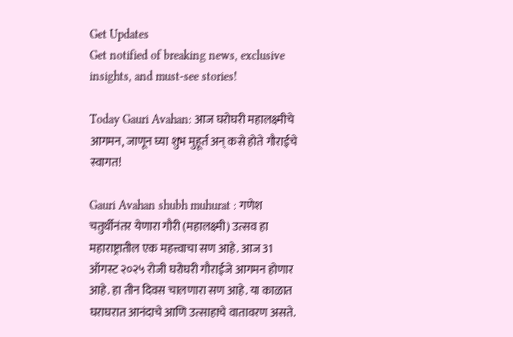Get Updates
Get notified of breaking news, exclusive insights, and must-see stories!

Today Gauri Avahan: आज घरोघरी महालक्ष्मीचे आगमन, जाणून घ्या शुभ मुहूर्त अन् कसे होते गौराईचे स्वागत!

Gauri Avahan shubh muhurat : गणेश चतुर्थीनंतर येणारा गौरी (महालक्ष्मी) उत्सव हा महाराष्ट्रातील एक महत्त्वाचा सण आहे. आज 31 ऑगस्ट २०२५ रोजी घरोघरी गौराईजे आगमन होणार आहे. हा तीन दिवस चालणारा सण आहे. या काळात घराघरात आनंदाचे आणि उत्साहाचे वातावरण असते.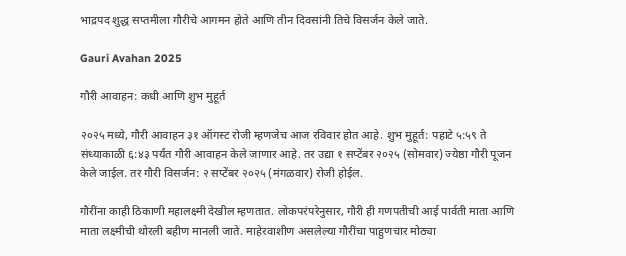भाद्रपद शुद्ध सप्तमीला गौरीचे आगमन होते आणि तीन दिवसांनी तिचे विसर्जन केले जाते.

Gauri Avahan 2025

गौरी आवाहन: कधी आणि शुभ मुहूर्त

२०२५ मध्ये, गौरी आवाहन ३१ ऑगस्ट रोजी म्हणजेच आज रविवार होत आहे. शुभ मुहूर्त: पहाटे ५:५९ ते संध्याकाळी ६:४३ पर्यंत गौरी आवाहन केले जाणार आहे. तर उद्या १ सप्टेंबर २०२५ (सोमवार) ज्येष्ठा गौरी पूजन केले जाईल. तर गौरी विसर्जन: २ सप्टेंबर २०२५ (मंगळवार) रोजी होईल.

गौरींना काही ठिकाणी महालक्ष्मी देखील म्हणतात. लोकपरंपरेनुसार, गौरी ही गणपतीची आई पार्वती माता आणि माता लक्ष्मीची थोरली बहीण मानली जाते. माहेरवाशीण असलेल्या गौरींचा पाहुणचार मोठ्या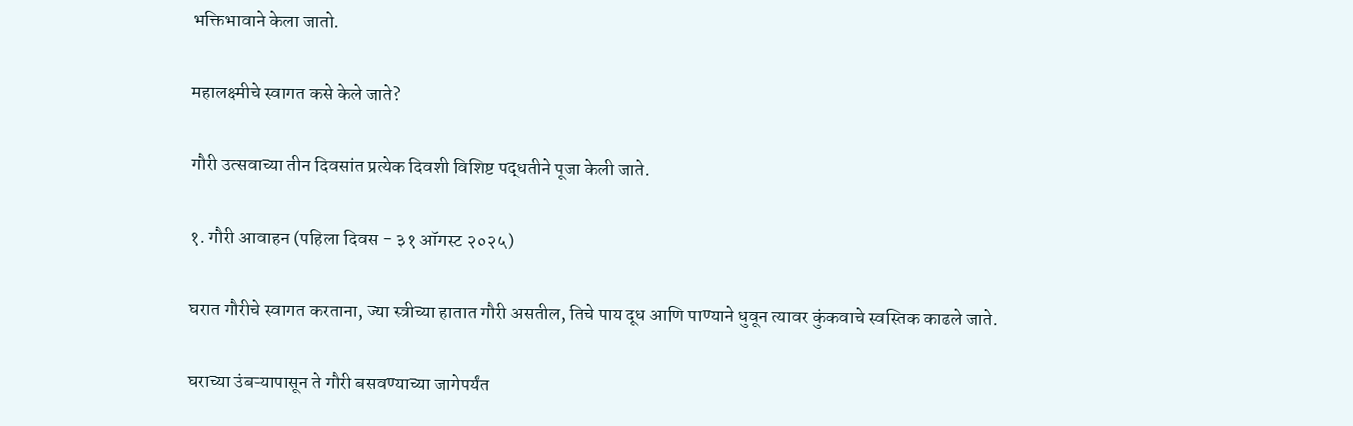भक्तिभावाने केला जातो.

महालक्ष्मीचे स्वागत कसे केले जाते?

गौरी उत्सवाच्या तीन दिवसांत प्रत्येक दिवशी विशिष्ट पद्धतीने पूजा केली जाते.

१. गौरी आवाहन (पहिला दिवस - ३१ ऑगस्ट २०२५)

घरात गौरीचे स्वागत करताना, ज्या स्त्रीच्या हातात गौरी असतील, तिचे पाय दूध आणि पाण्याने धुवून त्यावर कुंकवाचे स्वस्तिक काढले जाते.

घराच्या उंबऱ्यापासून ते गौरी बसवण्याच्या जागेपर्यंत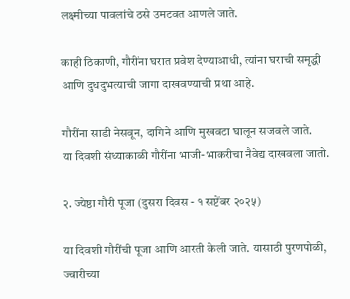लक्ष्मीच्या पावलांचे ठसे उमटवत आणले जाते.

काही ठिकाणी, गौरींना घरात प्रवेश देण्याआधी, त्यांना घराची समृद्धी आणि दुधदुभत्याची जागा दाखवण्याची प्रथा आहे.

गौरींना साडी नेसवून, दागिने आणि मुखवटा घालून सजवले जाते.
या दिवशी संध्याकाळी गौरींना भाजी-भाकरीचा नैवेद्य दाखवला जातो.

२. ज्येष्ठा गौरी पूजा (दुसरा दिवस - १ सप्टेंबर २०२५)

या दिवशी गौरींची पूजा आणि आरती केली जाते. यासाठी पुरणपोळी, ज्वारीच्या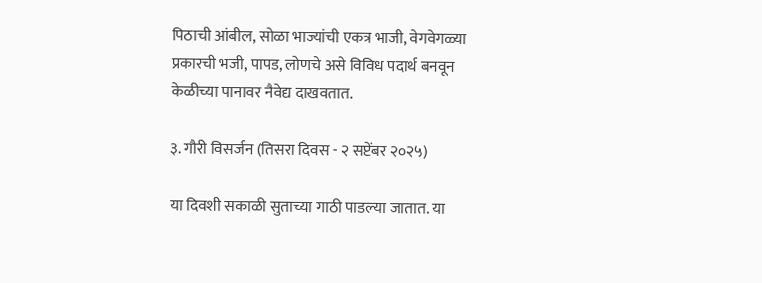पिठाची आंबील, सोळा भाज्यांची एकत्र भाजी, वेगवेगळ्या प्रकारची भजी, पापड, लोणचे असे विविध पदार्थ बनवून केळीच्या पानावर नैवेद्य दाखवतात.

३. गौरी विसर्जन (तिसरा दिवस - २ सप्टेंबर २०२५)

या दिवशी सकाळी सुताच्या गाठी पाडल्या जातात. या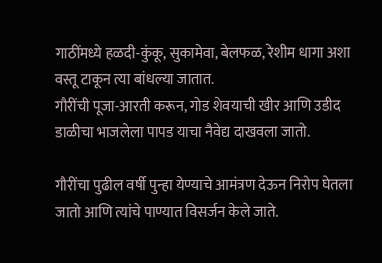गाठींमध्ये हळदी-कुंकू, सुकामेवा, बेलफळ, रेशीम धागा अशा वस्तू टाकून त्या बांधल्या जातात.
गौरींची पूजा-आरती करून, गोड शेवयाची खीर आणि उडीद डाळीचा भाजलेला पापड याचा नैवेद्य दाखवला जातो.

गौरींचा पुढील वर्षी पुन्हा येण्याचे आमंत्रण देऊन निरोप घेतला जातो आणि त्यांचे पाण्यात विसर्जन केले जाते.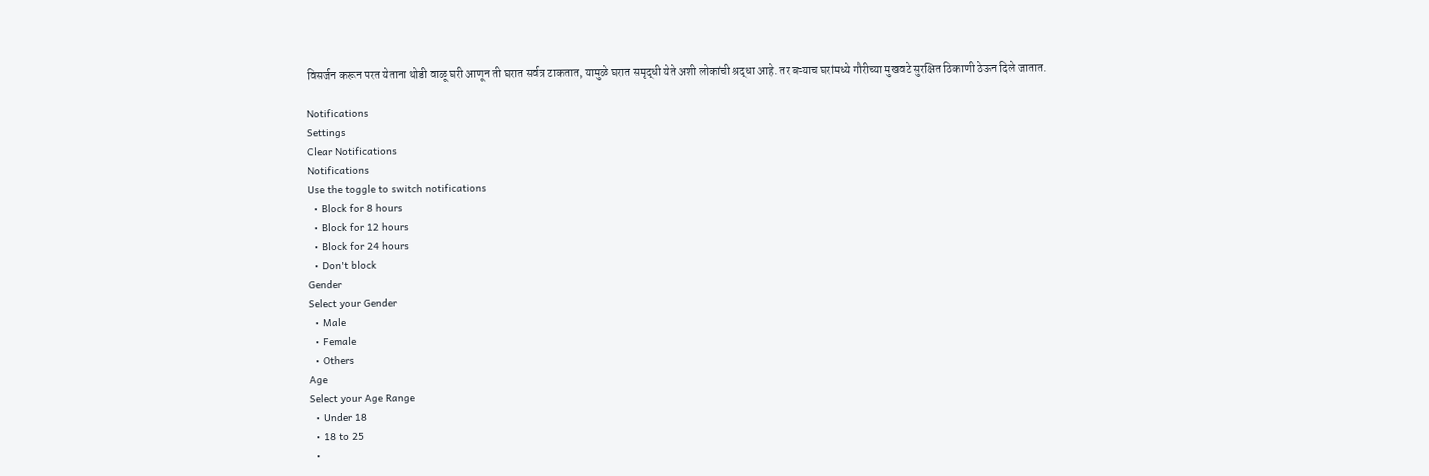विसर्जन करून परत येताना थोडी वाळू घरी आणून ती घरात सर्वत्र टाकतात, यामुळे घरात समृद्धी येते अशी लोकांची श्रद्धा आहे. तर बऱ्याच घरांमध्ये गौरीच्या मुखवटे सुरक्षित ठिकाणी ठेऊन दिले जातात.

Notifications
Settings
Clear Notifications
Notifications
Use the toggle to switch notifications
  • Block for 8 hours
  • Block for 12 hours
  • Block for 24 hours
  • Don't block
Gender
Select your Gender
  • Male
  • Female
  • Others
Age
Select your Age Range
  • Under 18
  • 18 to 25
  •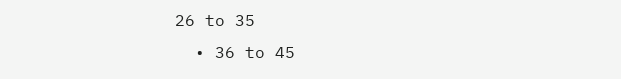26 to 35
  • 36 to 45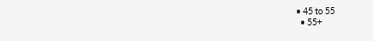• 45 to 55
  • 55+